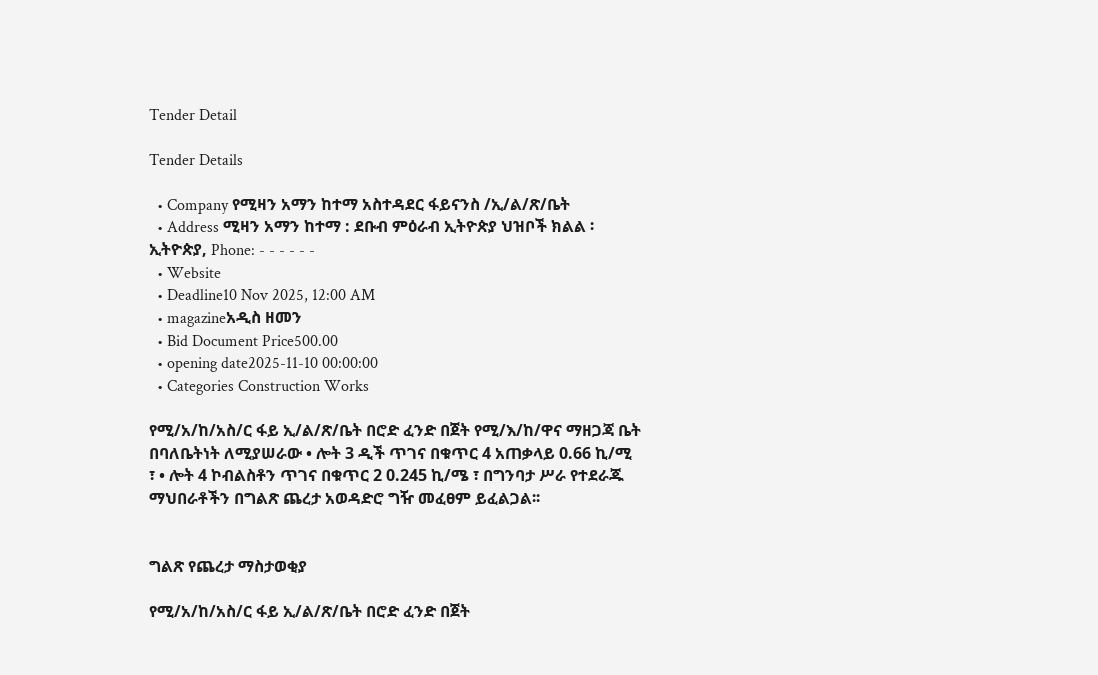Tender Detail

Tender Details

  • Company የሚዛን አማን ከተማ አስተዳደር ፋይናንስ /ኢ/ል/ጽ/ቤት
  • Address ሚዛን አማን ከተማ : ደቡብ ምዕራብ ኢትዮጵያ ህዝቦች ክልል ፡ ኢትዮጵያ, Phone: - - - - - -
  • Website
  • Deadline10 Nov 2025, 12:00 AM
  • magazineአዲስ ዘመን
  • Bid Document Price500.00
  • opening date2025-11-10 00:00:00
  • Categories Construction Works

የሚ/አ/ከ/አስ/ር ፋይ ኢ/ል/ጽ/ቤት በሮድ ፈንድ በጀት የሚ/እ/ከ/ዋና ማዘጋጃ ቤት በባለቤትነት ለሚያሠራው • ሎት 3 ዲች ጥገና በቁጥር 4 አጠቃላይ 0.66 ኪ/ሚ ፣ • ሎት 4 ኮብልስቶን ጥገና በቁጥር 2 0.245 ኪ/ሜ ፣ በግንባታ ሥራ የተደራጁ ማህበራቶችን በግልጽ ጨረታ አወዳድሮ ግዥ መፈፀም ይፈልጋል፡፡


ግልጽ የጨረታ ማስታወቂያ

የሚ/አ/ከ/አስ/ር ፋይ ኢ/ል/ጽ/ቤት በሮድ ፈንድ በጀት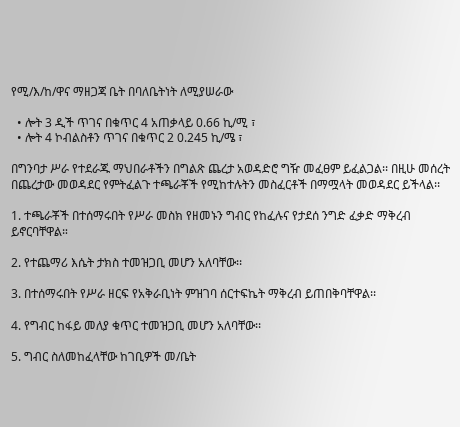የሚ/እ/ከ/ዋና ማዘጋጃ ቤት በባለቤትነት ለሚያሠራው

  • ሎት 3 ዲች ጥገና በቁጥር 4 አጠቃላይ 0.66 ኪ/ሚ ፣
  • ሎት 4 ኮብልስቶን ጥገና በቁጥር 2 0.245 ኪ/ሜ ፣

በግንባታ ሥራ የተደራጁ ማህበራቶችን በግልጽ ጨረታ አወዳድሮ ግዥ መፈፀም ይፈልጋል፡፡ በዚሁ መሰረት በጨረታው መወዳደር የምትፈልጉ ተጫራቾች የሚከተሉትን መስፈርቶች በማሟላት መወዳደር ይችላል፡፡

1. ተጫራቾች በተሰማሩበት የሥራ መስክ የዘመኑን ግብር የከፈሉና የታደሰ ንግድ ፈቃድ ማቅረብ ይኖርባቸዋል።

2. የተጨማሪ እሴት ታክስ ተመዝጋቢ መሆን አለባቸው፡፡

3. በተሰማሩበት የሥራ ዘርፍ የአቅራቢነት ምዝገባ ሰርተፍኬት ማቅረብ ይጠበቅባቸዋል፡፡

4. የግብር ከፋይ መለያ ቁጥር ተመዝጋቢ መሆን አለባቸው፡፡

5. ግብር ስለመከፈላቸው ከገቢዎች መ/ቤት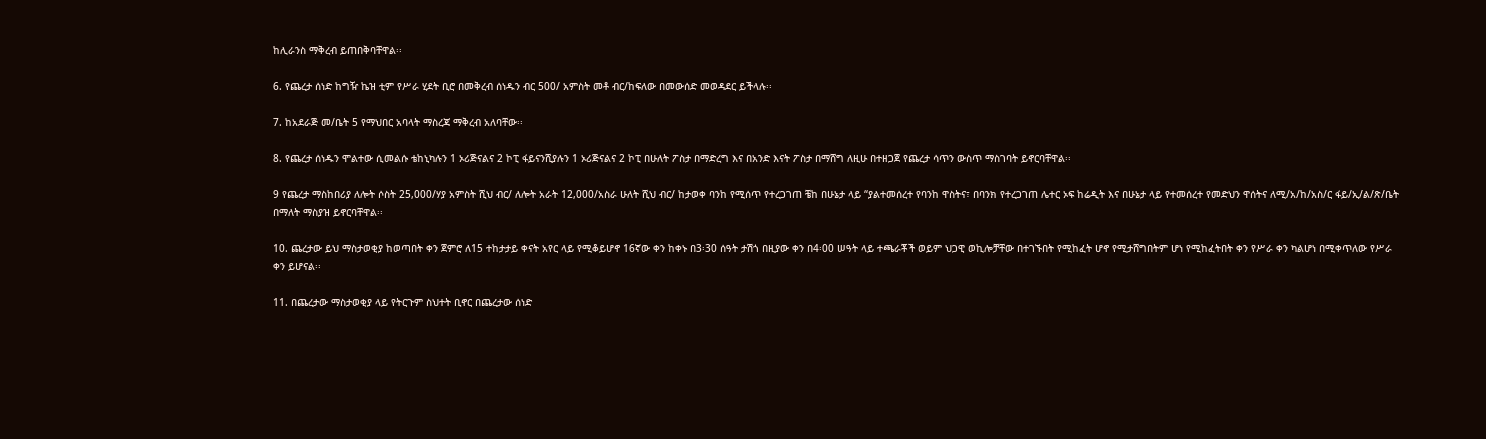ከሊራንስ ማቅረብ ይጠበቅባቸዋል፡፡

6. የጨረታ ሰነድ ከግዥ ኬዝ ቲም የሥራ ሂደት ቢሮ በመቅረብ ሰነዱን ብር 500/ አምስት መቶ ብር/ከፍለው በመውሰድ መወዳደር ይችላሉ፡፡

7. ከአደራጅ መ/ቤት 5 የማህበር አባላት ማስረጃ ማቅረብ አለባቸው፡፡

8. የጨረታ ሰነዱን ሞልተው ሲመልሱ ቴከኒካሉን 1 ኦሪጅናልና 2 ኮፒ ፋይናንሺያሉን 1 ኦሪጅናልና 2 ኮፒ በሁለት ፖስታ በማድረግ እና በአንድ እናት ፖስታ በማሸግ ለዚሁ በተዘጋጀ የጨረታ ሳጥን ውስጥ ማስገባት ይኖርባቸዋል፡፡

9 የጨረታ ማስከበሪያ ለሎት ሶስት 25,000/ሃያ አምስት ሺህ ብር/ ለሎት አራት 12,000/አስራ ሁለት ሺህ ብር/ ከታወቀ ባንከ የሚሰጥ የተረጋገጠ ቼከ በሁኔታ ላይ “ያልተመሰረተ የባንከ ዋስትና፣ በባንክ የተረጋገጠ ሌተር ኦፍ ከሬዲት እና በሁኔታ ላይ የተመሰረተ የመድህን ዋሰትና ለሚ/አ/ከ/አስ/ር ፋይ/ኢ/ል/ጽ/ቤት በማለት ማስያዝ ይኖርባቸዋል፡፡

10. ጨረታው ይህ ማስታወቂያ ከወጣበት ቀን ጀምሮ ለ15 ተከታታይ ቀናት አየር ላይ የሚቆይሆኖ 16ኛው ቀን ከቀኑ በ3፡30 ሰዓት ታሽጎ በዚያው ቀን በ4፡00 ሠዓት ላይ ተጫራቾች ወይም ህጋዊ ወኪሎቻቸው በተገኙበት የሚከፈት ሆኖ የሚታሸግበትም ሆነ የሚከፈትበት ቀን የሥራ ቀን ካልሆነ በሚቀጥለው የሥራ ቀን ይሆናል፡፡

11. በጨረታው ማስታወቂያ ላይ የትርጉም ስህተት ቢኖር በጨረታው ሰነድ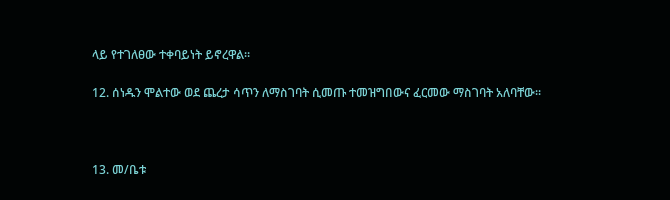ላይ የተገለፀው ተቀባይነት ይኖረዋል።

12. ሰነዱን ሞልተው ወደ ጨረታ ሳጥን ለማስገባት ሲመጡ ተመዝግበውና ፈርመው ማስገባት አለባቸው፡፡



13. መ/ቤቱ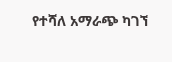የተሻለ አማራጭ ካገኘ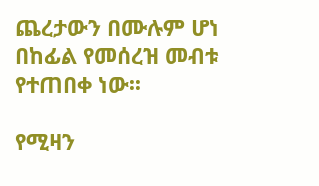ጨረታውን በሙሉም ሆነ በከፊል የመሰረዝ መብቱ የተጠበቀ ነው፡፡

የሚዛን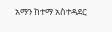አማን ከተማ አስተዳደር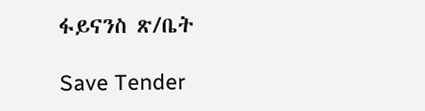ፋይናንስ ጽ/ቤት

Save Tender